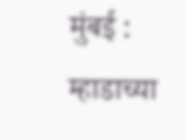मुंबई : म्हाडाच्या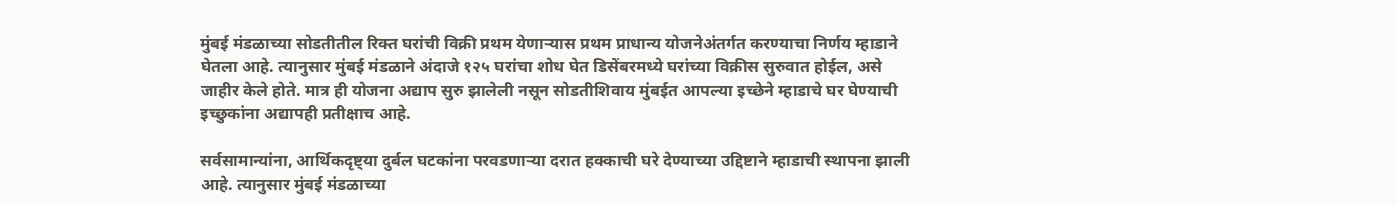मुंबई मंडळाच्या सोडतीतील रिक्त घरांची विक्री प्रथम येणाऱ्यास प्रथम प्राधान्य योजनेअंतर्गत करण्याचा निर्णय म्हाडाने घेतला आहे. त्यानुसार मुंबई मंडळाने अंदाजे १२५ घरांचा शोध घेत डिसेंबरमध्ये घरांच्या विक्रीस सुरुवात होईल, असे जाहीर केले होते. मात्र ही योजना अद्याप सुरु झालेली नसून सोडतीशिवाय मुंबईत आपल्या इच्छेने म्हाडाचे घर घेण्याची इच्छुकांना अद्यापही प्रतीक्षाच आहे.

सर्वसामान्यांना, आर्थिकदृष्ट्या दुर्बल घटकांना परवडणाऱ्या दरात हक्काची घरे देण्याच्या उद्दिष्टाने म्हाडाची स्थापना झाली आहे. त्यानुसार मुंबई मंडळाच्या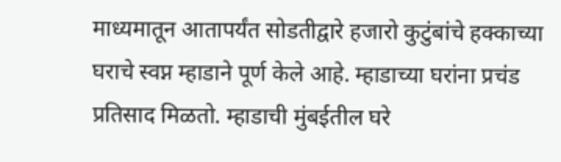माध्यमातून आतापर्यंत सोडतीद्वारे हजारो कुटुंबांचे हक्काच्या घराचे स्वप्न म्हाडाने पूर्ण केले आहे. म्हाडाच्या घरांना प्रचंड प्रतिसाद मिळतो. म्हाडाची मुंबईतील घरे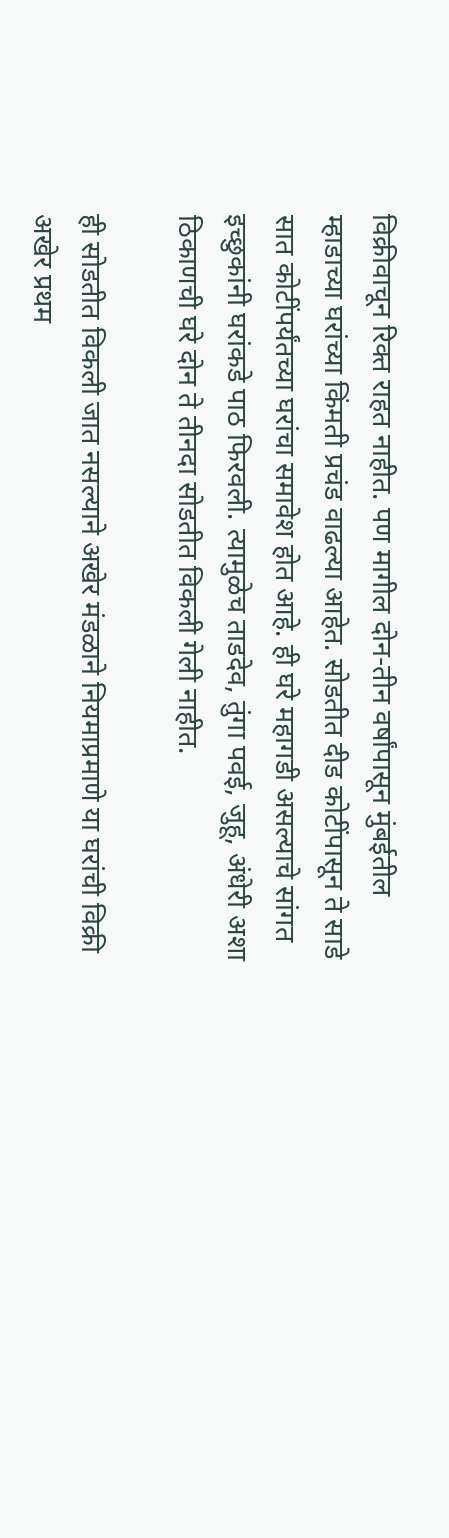विक्रीवाचून रिक्त राहत नाहीत. पण मागील दोन-तीन वर्षांपासून मुंबईतील म्हाडाच्या घरांच्या किंमती प्रचंड वाढल्या आहेत. सोडतीत दीड कोटींपासून ते साडे सात कोटींपर्यंतच्या घरांचा समावेश होत आहे. ही घरे महागडी असल्याचे सांगत इच्छुकांनी घरांकडे पाठ फिरवली. त्यामुळेच ताडदेव, तुंगा पवई, जुहू, अंधेरी अशा ठिकाणची घरे दोन ते तीनदा सोडतीत विकली गेली नाहीत.

ही सोडतीत विकली जात नसल्याने अखेर मंडळाने नियमाप्रमाणे या घरांची विक्री अखेर प्रथम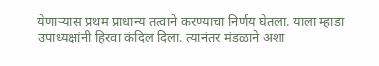येणाऱ्यास प्रथम प्राधान्य तत्वाने करण्याचा निर्णय घेतला. याला म्हाडा उपाध्यक्षांनी हिरवा कंदिल दिला. त्यानंतर मंडळाने अशा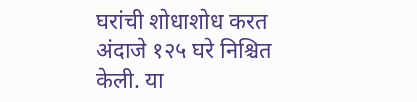घरांची शोधाशोध करत अंदाजे १२५ घरे निश्चित केली. या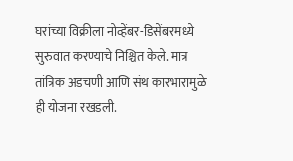घरांच्या विक्रीला नोव्हेंबर-डिसेंबरमध्ये सुरुवात करण्याचे निश्चित केले. मात्र तांत्रिक अडचणी आणि संथ कारभारामुळे ही योजना रखडली.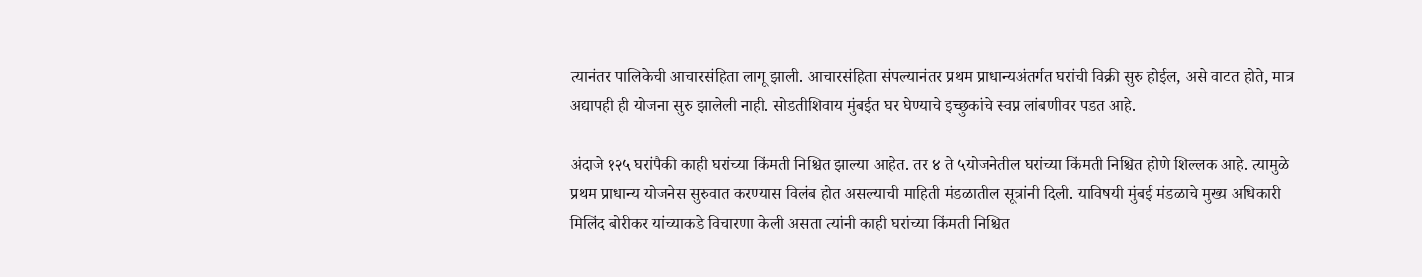त्यानंतर पालिकेची आचारसंहिता लागू झाली. आचारसंहिता संपल्यानंतर प्रथम प्राधान्यअंतर्गत घरांची विक्री सुरु होईल, असे वाटत होते, मात्र अद्यापही ही योजना सुरु झालेली नाही. सोडतीशिवाय मुंबईत घर घेण्याचे इच्छुकांचे स्वप्न लांबणीवर पडत आहे.

अंदाजे १२५ घरांपैकी काही घरांच्या किंमती निश्चित झाल्या आहेत. तर ४ ते ५योजनेतील घरांच्या किंमती निश्चित होणे शिल्लक आहे. त्यामुळे प्रथम प्राधान्य योजनेस सुरुवात करण्यास विलंब होत असल्याची माहिती मंडळातील सूत्रांनी दिली. याविषयी मुंबई मंडळाचे मुख्य अधिकारी मिलिंद बोरीकर यांच्याकडे विचारणा केली असता त्यांनी काही घरांच्या किंमती निश्चित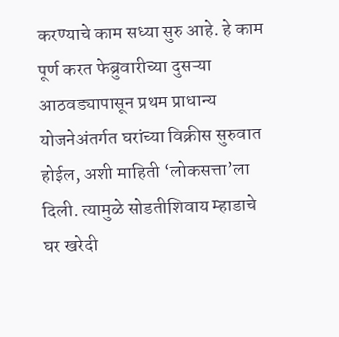करण्याचे काम सध्या सुरु आहे. हे काम पूर्ण करत फेब्रुवारीच्या दुसऱ्या आठवड्यापासून प्रथम प्राधान्य योजनेअंतर्गत घरांच्या विक्रीस सुरुवात होईल, अशी माहिती ‘लोकसत्ता’ला दिली. त्यामुळे सोडतीशिवाय म्हाडाचे घर खरेदी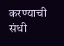करण्याची संधी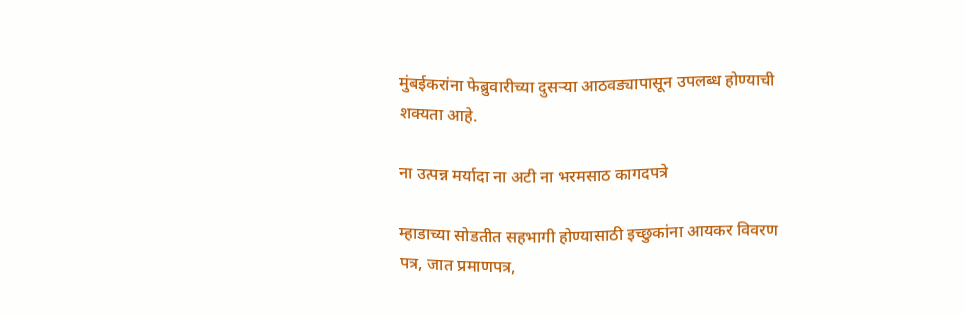मुंबईकरांना फेब्रुवारीच्या दुसऱ्या आठवड्यापासून उपलब्ध होण्याची शक्यता आहे.

ना उत्पन्न मर्यादा ना अटी ना भरमसाठ कागदपत्रे

म्हाडाच्या सोडतीत सहभागी होण्यासाठी इच्छुकांना आयकर विवरण पत्र, जात प्रमाणपत्र,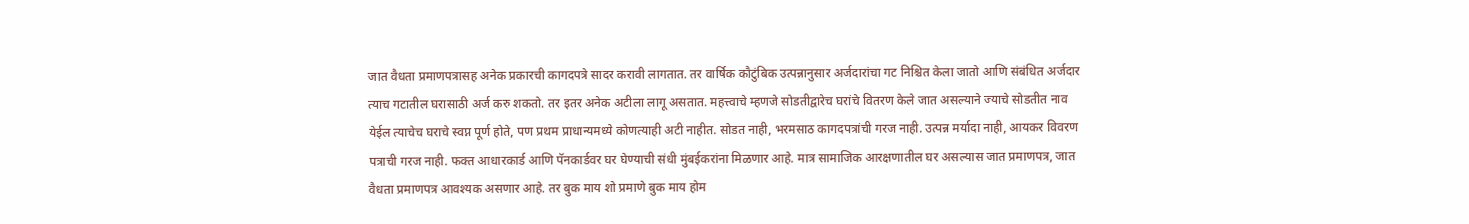जात वैधता प्रमाणपत्रासह अनेक प्रकारची कागदपत्रे सादर करावी लागतात. तर वार्षिक कौटुंबिक उत्पन्नानुसार अर्जदारांचा गट निश्चित केला जातो आणि संबंधित अर्जदार त्याच गटातील घरासाठी अर्ज करु शकतो. तर इतर अनेक अटीला लागू असतात. महत्त्वाचे म्हणजे सोडतीद्वारेच घरांचे वितरण केले जात असल्याने ज्याचे सोडतीत नाव येईल त्याचेच घराचे स्वप्न पूर्ण होते, पण प्रथम प्राधान्यमध्ये कोणत्याही अटी नाहीत. सोडत नाही, भरमसाठ कागदपत्रांची गरज नाही. उत्पन्न मर्यादा नाही, आयकर विवरण पत्राची गरज नाही. फक्त आधारकार्ड आणि पॅनकार्डवर घर घेण्याची संधी मुंबईकरांना मिळणार आहे. मात्र सामाजिक आरक्षणातील घर असल्यास जात प्रमाणपत्र, जात वैधता प्रमाणपत्र आवश्यक असणार आहे. तर बुक माय शो प्रमाणे बुक माय होम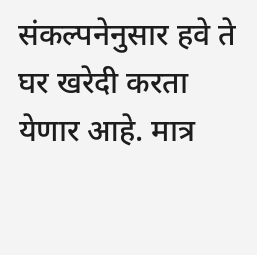संकल्पनेनुसार हवे ते घर खरेदी करता येणार आहे. मात्र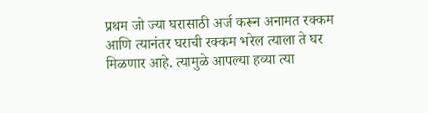प्रथम जो ज्या घरासाठी अर्ज करून अनामत रक्कम आणि त्यानंतर घराची रक्कम भरेल त्याला ते घर मिळणार आहे. त्यामुळे आपल्या हव्या त्या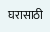घरासाठी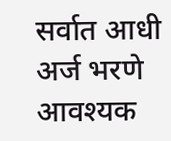सर्वात आधी अर्ज भरणे आवश्यक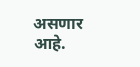असणार आहे.